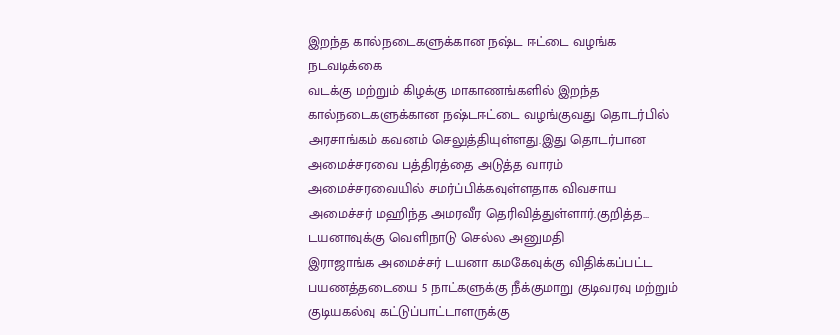இறந்த கால்நடைகளுக்கான நஷ்ட ஈட்டை வழங்க நடவடிக்கை
வடக்கு மற்றும் கிழக்கு மாகாணங்களில் இறந்த கால்நடைகளுக்கான நஷ்டஈட்டை வழங்குவது தொடர்பில் அரசாங்கம் கவனம் செலுத்தியுள்ளது.இது தொடர்பான அமைச்சரவை பத்திரத்தை அடுத்த வாரம் அமைச்சரவையில் சமர்ப்பிக்கவுள்ளதாக விவசாய அமைச்சர் மஹிந்த அமரவீர தெரிவித்துள்ளார்.குறித்த...
டயனாவுக்கு வெளிநாடு செல்ல அனுமதி
இராஜாங்க அமைச்சர் டயனா கமகேவுக்கு விதிக்கப்பட்ட பயணத்தடையை 5 நாட்களுக்கு நீக்குமாறு குடிவரவு மற்றும் குடியகல்வு கட்டுப்பாட்டாளருக்கு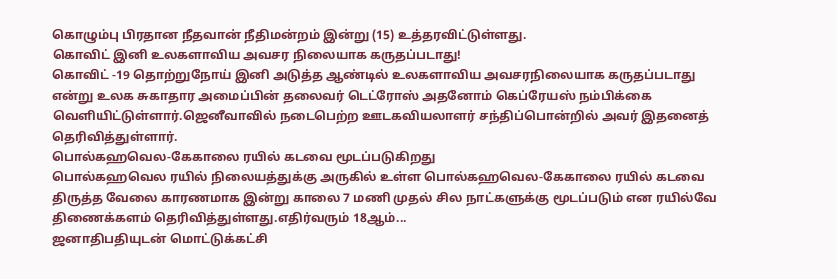கொழும்பு பிரதான நீதவான் நீதிமன்றம் இன்று (15) உத்தரவிட்டுள்ளது.
கொவிட் இனி உலகளாவிய அவசர நிலையாக கருதப்படாது!
கொவிட் -19 தொற்றுநோய் இனி அடுத்த ஆண்டில் உலகளாவிய அவசரநிலையாக கருதப்படாது என்று உலக சுகாதார அமைப்பின் தலைவர் டெட்ரோஸ் அதனோம் கெப்ரேயஸ் நம்பிக்கை வெளியிட்டுள்ளார்.ஜெனீவாவில் நடைபெற்ற ஊடகவியலாளர் சந்திப்பொன்றில் அவர் இதனைத் தெரிவித்துள்ளார்.
பொல்கஹவெல-கேகாலை ரயில் கடவை மூடப்படுகிறது
பொல்கஹவெல ரயில் நிலையத்துக்கு அருகில் உள்ள பொல்கஹவெல-கேகாலை ரயில் கடவை திருத்த வேலை காரணமாக இன்று காலை 7 மணி முதல் சில நாட்களுக்கு மூடப்படும் என ரயில்வே திணைக்களம் தெரிவித்துள்ளது.எதிர்வரும் 18ஆம்...
ஜனாதிபதியுடன் மொட்டுக்கட்சி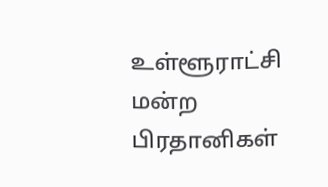உள்ளூராட்சி மன்ற பிரதானிகள்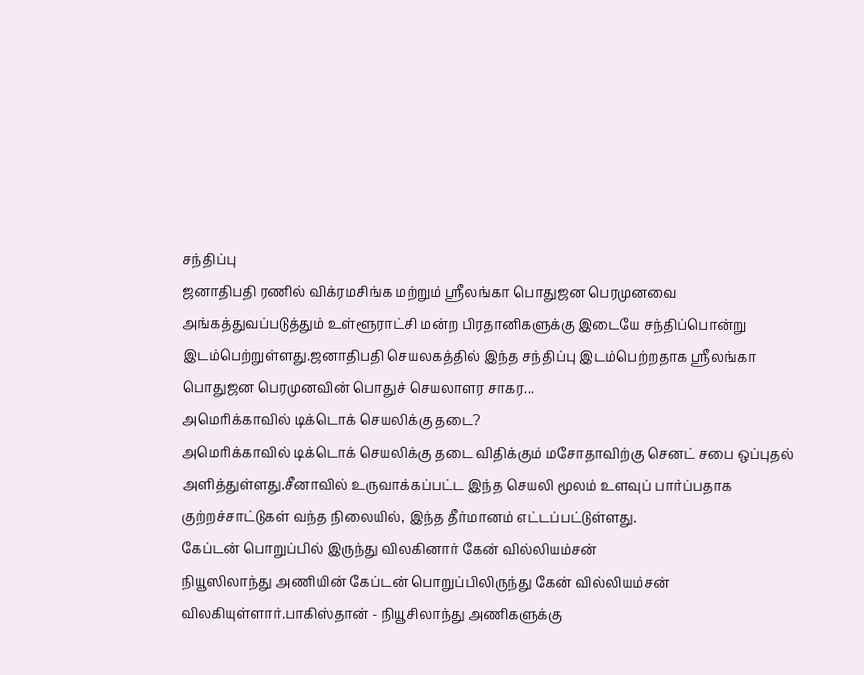சந்திப்பு
ஜனாதிபதி ரணில் விக்ரமசிங்க மற்றும் ஸ்ரீலங்கா பொதுஜன பெரமுனவை அங்கத்துவப்படுத்தும் உள்ளூராட்சி மன்ற பிரதானிகளுக்கு இடையே சந்திப்பொன்று இடம்பெற்றுள்ளது.ஜனாதிபதி செயலகத்தில் இந்த சந்திப்பு இடம்பெற்றதாக ஸ்ரீலங்கா பொதுஜன பெரமுனவின் பொதுச் செயலாளர சாகர...
அமெரிக்காவில் டிக்டொக் செயலிக்கு தடை?
அமெரிக்காவில் டிக்டொக் செயலிக்கு தடை விதிக்கும் மசோதாவிற்கு செனட் சபை ஒப்புதல் அளித்துள்ளது.சீனாவில் உருவாக்கப்பட்ட இந்த செயலி மூலம் உளவுப் பார்ப்பதாக குற்றச்சாட்டுகள் வந்த நிலையில், இந்த தீர்மானம் எட்டப்பட்டுள்ளது.
கேப்டன் பொறுப்பில் இருந்து விலகினார் கேன் வில்லியம்சன்
நியூஸிலாந்து அணியின் கேப்டன் பொறுப்பிலிருந்து கேன் வில்லியம்சன் விலகியுள்ளார்.பாகிஸ்தான் - நியூசிலாந்து அணிகளுக்கு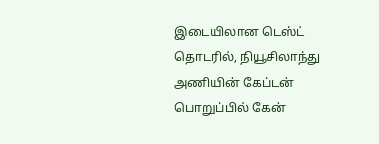இடையிலான டெஸ்ட் தொடரில், நியூசிலாந்து அணியின் கேப்டன் பொறுப்பில் கேன்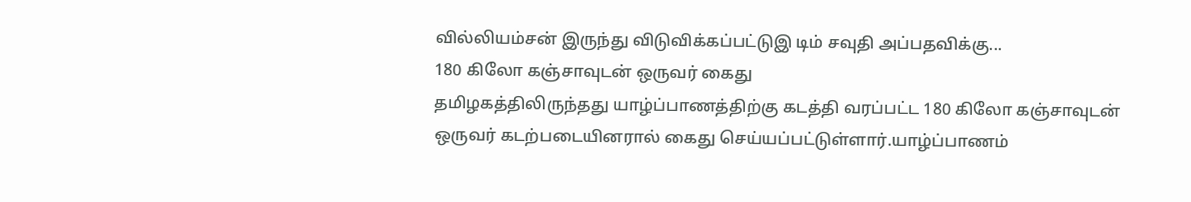வில்லியம்சன் இருந்து விடுவிக்கப்பட்டுஇ டிம் சவுதி அப்பதவிக்கு...
180 கிலோ கஞ்சாவுடன் ஒருவர் கைது
தமிழகத்திலிருந்தது யாழ்ப்பாணத்திற்கு கடத்தி வரப்பட்ட 180 கிலோ கஞ்சாவுடன் ஒருவர் கடற்படையினரால் கைது செய்யப்பட்டுள்ளார்.யாழ்ப்பாணம்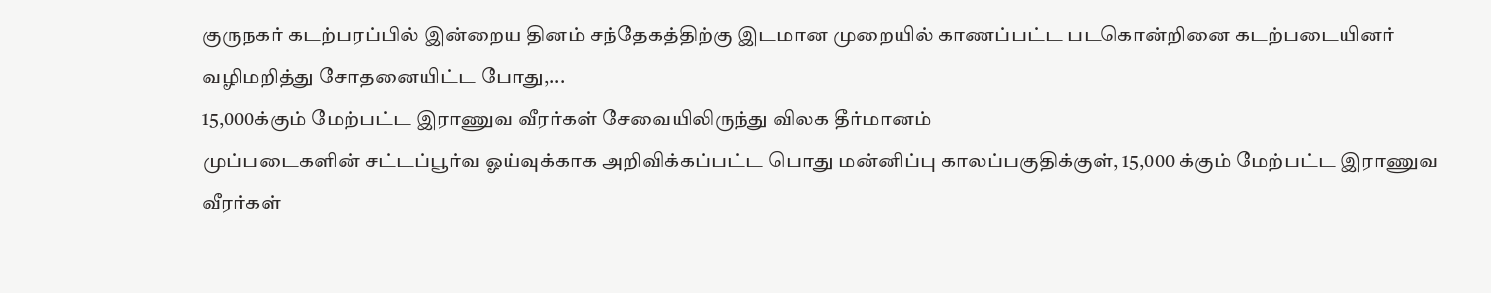குருநகர் கடற்பரப்பில் இன்றைய தினம் சந்தேகத்திற்கு இடமான முறையில் காணப்பட்ட படகொன்றினை கடற்படையினர் வழிமறித்து சோதனையிட்ட போது,...
15,000க்கும் மேற்பட்ட இராணுவ வீரர்கள் சேவையிலிருந்து விலக தீர்மானம்
முப்படைகளின் சட்டப்பூர்வ ஓய்வுக்காக அறிவிக்கப்பட்ட பொது மன்னிப்பு காலப்பகுதிக்குள், 15,000 க்கும் மேற்பட்ட இராணுவ வீரர்கள்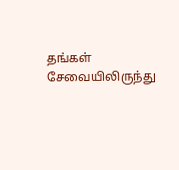தங்கள் சேவையிலிருந்து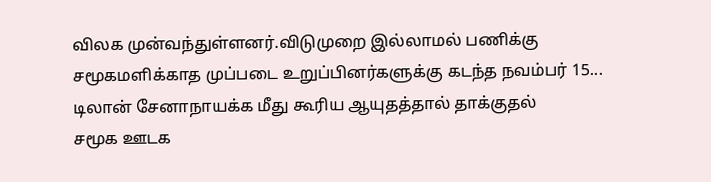விலக முன்வந்துள்ளனர்.விடுமுறை இல்லாமல் பணிக்கு சமூகமளிக்காத முப்படை உறுப்பினர்களுக்கு கடந்த நவம்பர் 15...
டிலான் சேனாநாயக்க மீது கூரிய ஆயுதத்தால் தாக்குதல்
சமூக ஊடக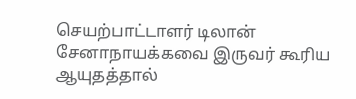செயற்பாட்டாளர் டிலான் சேனாநாயக்கவை இருவர் கூரிய ஆயுதத்தால்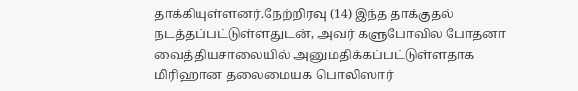தாக்கியுள்ளனர்.நேற்றிரவு (14) இந்த தாக்குதல் நடத்தப்பட்டுள்ளதுடன், அவர் களுபோவில போதனா வைத்தியசாலையில் அனுமதிக்கப்பட்டுள்ளதாக மிரிஹான தலைமையக பொலிஸார்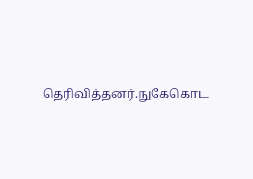தெரிவித்தனர்.நுகேகொட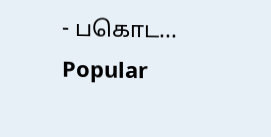- பகொட...
Popular